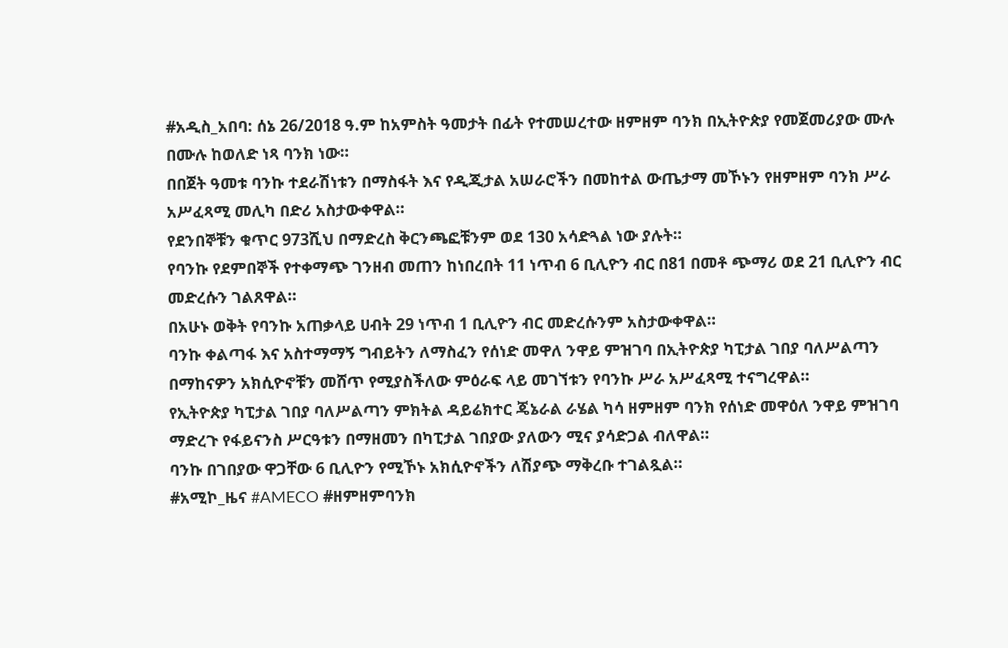#አዲስ_አበባ: ሰኔ 26/2018 ዓ.ም ከአምስት ዓመታት በፊት የተመሠረተው ዘምዘም ባንክ በኢትዮጵያ የመጀመሪያው ሙሉ በሙሉ ከወለድ ነጻ ባንክ ነው።
በበጀት ዓመቱ ባንኩ ተደራሽነቱን በማስፋት እና የዲጂታል አሠራሮችን በመከተል ውጤታማ መኾኑን የዘምዘም ባንክ ሥራ አሥፈጻሚ መሊካ በድሪ አስታውቀዋል።
የደንበኞቹን ቁጥር 973ሺህ በማድረስ ቅርንጫፎቹንም ወደ 130 አሳድጓል ነው ያሉት።
የባንኩ የደምበኞች የተቀማጭ ገንዘብ መጠን ከነበረበት 11 ነጥብ 6 ቢሊዮን ብር በ81 በመቶ ጭማሪ ወደ 21 ቢሊዮን ብር መድረሱን ገልጸዋል።
በአሁኑ ወቅት የባንኩ አጠቃላይ ሀብት 29 ነጥብ 1 ቢሊዮን ብር መድረሱንም አስታውቀዋል።
ባንኩ ቀልጣፋ እና አስተማማኝ ግብይትን ለማስፈን የሰነድ መዋለ ንዋይ ምዝገባ በኢትዮጵያ ካፒታል ገበያ ባለሥልጣን በማከናዎን አክሲዮኖቹን መሸጥ የሚያስችለው ምዕራፍ ላይ መገኘቱን የባንኩ ሥራ አሥፈጻሚ ተናግረዋል።
የኢትዮጵያ ካፒታል ገበያ ባለሥልጣን ምክትል ዳይሬክተር ጄኔራል ራሄል ካሳ ዘምዘም ባንክ የሰነድ መዋዕለ ንዋይ ምዝገባ ማድረጉ የፋይናንስ ሥርዓቱን በማዘመን በካፒታል ገበያው ያለውን ሚና ያሳድጋል ብለዋል።
ባንኩ በገበያው ዋጋቸው 6 ቢሊዮን የሚኾኑ አክሲዮኖችን ለሽያጭ ማቅረቡ ተገልጿል።
#አሚኮ_ዜና #AMECO #ዘምዘምባንክ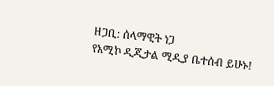ዘጋቢ: ሰላማዊት ነጋ
የአሚኮ ዲጂታል ሚዲያ ቤተሰብ ይሁኑ!